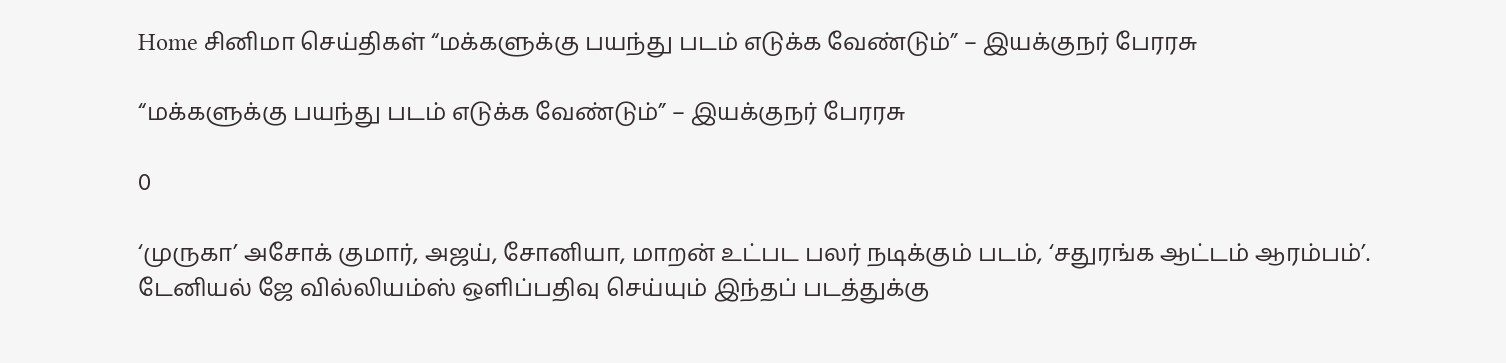Home சினிமா செய்திகள் “மக்களுக்கு பயந்து படம் எடுக்க வேண்டும்” – இயக்குநர் பேரரசு

“மக்களுக்கு பயந்து படம் எடுக்க வேண்டும்” – இயக்குநர் பேரரசு

0

‘முருகா’ அசோக் குமார், அஜய், சோனியா, மாறன் உட்பட பலர் நடிக்கும் படம், ‘சதுரங்க ஆட்டம் ஆரம்பம்’. டேனியல் ஜே வில்லியம்ஸ் ஒளிப்பதிவு செய்யும் இந்தப் படத்துக்கு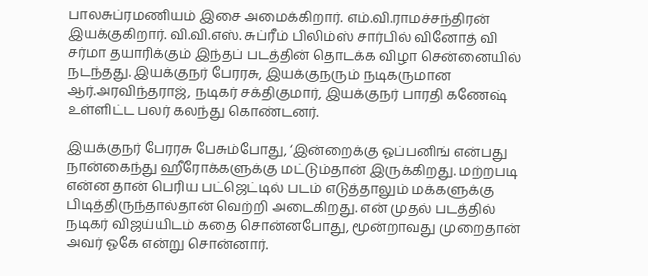பாலசுப்ரமணியம் இசை அமைக்கிறார். எம்.வி.ராமச்சந்திரன் இயக்குகிறார். வி.வி.எஸ். சுப்ரீம் பிலிம்ஸ் சார்பில் வினோத் வி சர்மா தயாரிக்கும் இந்தப் படத்தின் தொடக்க விழா சென்னையில் நடந்தது. இயக்குநர் பேரரசு, இயக்குநரும் நடிகருமான ஆர்.அரவிந்தராஜ், நடிகர் சக்திகுமார், இயக்குநர் பாரதி கணேஷ் உள்ளிட்ட பலர் கலந்து கொண்டனர்.

இயக்குநர் பேரரசு பேசும்போது, ‘இன்றைக்கு ஓப்பனிங் என்பது நான்கைந்து ஹீரோக்களுக்கு மட்டும்தான் இருக்கிறது. மற்றபடி என்ன தான் பெரிய பட்ஜெட்டில் படம் எடுத்தாலும் மக்களுக்கு பிடித்திருந்தால்தான் வெற்றி அடைகிறது. என் முதல் படத்தில் நடிகர் விஜய்யிடம் கதை சொன்னபோது, மூன்றாவது முறைதான் அவர் ஓகே என்று சொன்னார்.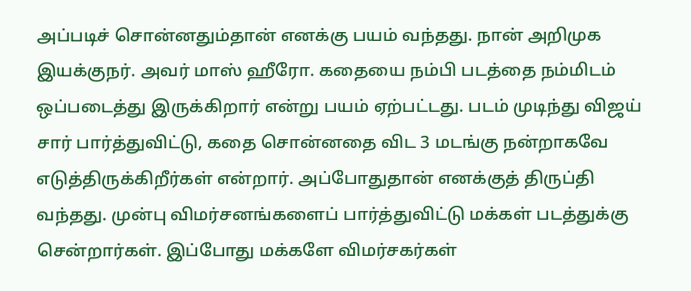அப்படிச் சொன்னதும்தான் எனக்கு பயம் வந்தது. நான் அறிமுக இயக்குநர். அவர் மாஸ் ஹீரோ. கதையை நம்பி படத்தை நம்மிடம் ஒப்படைத்து இருக்கிறார் என்று பயம் ஏற்பட்டது. படம் முடிந்து விஜய் சார் பார்த்துவிட்டு, கதை சொன்னதை விட 3 மடங்கு நன்றாகவே எடுத்திருக்கிறீர்கள் என்றார். அப்போதுதான் எனக்குத் திருப்தி வந்தது. முன்பு விமர்சனங்களைப் பார்த்துவிட்டு மக்கள் படத்துக்கு சென்றார்கள். இப்போது மக்களே விமர்சகர்கள்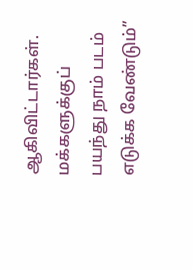ஆகிவிட்டார்கள். மக்களுக்குப் பயந்து நாம் படம் எடுக்க வேண்டும்”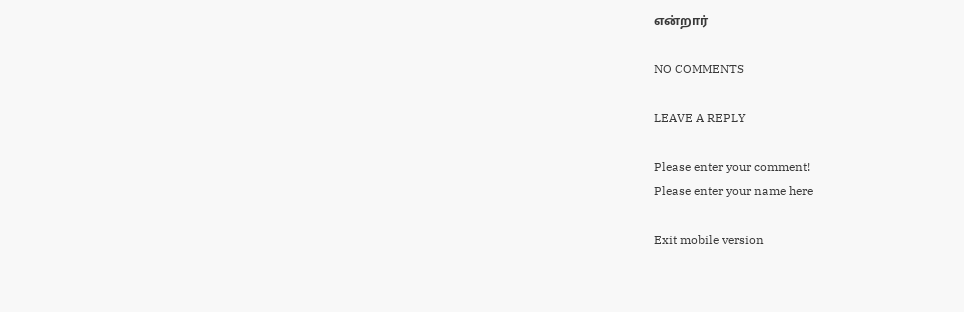என்றார்

NO COMMENTS

LEAVE A REPLY

Please enter your comment!
Please enter your name here

Exit mobile version